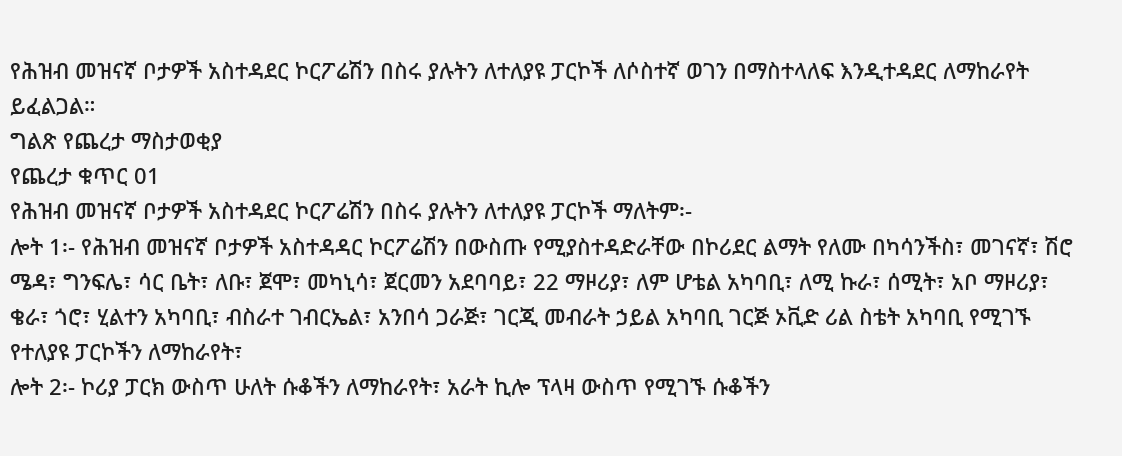የሕዝብ መዝናኛ ቦታዎች አስተዳደር ኮርፖሬሽን በስሩ ያሉትን ለተለያዩ ፓርኮች ለሶስተኛ ወገን በማስተላለፍ እንዲተዳደር ለማከራየት ይፈልጋል።
ግልጽ የጨረታ ማስታወቂያ
የጨረታ ቁጥር 01
የሕዝብ መዝናኛ ቦታዎች አስተዳደር ኮርፖሬሽን በስሩ ያሉትን ለተለያዩ ፓርኮች ማለትም፡-
ሎት 1፡- የሕዝብ መዝናኛ ቦታዎች አስተዳዳር ኮርፖሬሽን በውስጡ የሚያስተዳድራቸው በኮሪደር ልማት የለሙ በካሳንችስ፣ መገናኛ፣ ሽሮ ሜዳ፣ ግንፍሌ፣ ሳር ቤት፣ ለቡ፣ ጀሞ፣ መካኒሳ፣ ጀርመን አደባባይ፣ 22 ማዞሪያ፣ ለም ሆቴል አካባቢ፣ ለሚ ኩራ፣ ሰሚት፣ አቦ ማዞሪያ፣ ቄራ፣ ጎሮ፣ ሂልተን አካባቢ፣ ብስራተ ገብርኤል፣ አንበሳ ጋራጅ፣ ገርጂ መብራት ኃይል አካባቢ ገርጅ ኦቪድ ሪል ስቴት አካባቢ የሚገኙ የተለያዩ ፓርኮችን ለማከራየት፣
ሎት 2፡- ኮሪያ ፓርክ ውስጥ ሁለት ሱቆችን ለማከራየት፣ አራት ኪሎ ፕላዛ ውስጥ የሚገኙ ሱቆችን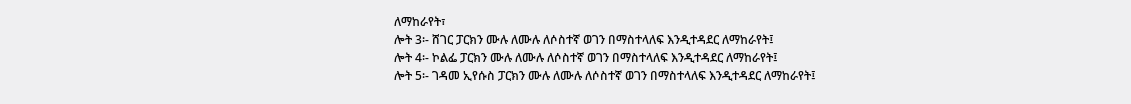ለማከራየት፣
ሎት 3፡- ሸገር ፓርክን ሙሉ ለሙሉ ለሶስተኛ ወገን በማስተላለፍ እንዲተዳደር ለማከራየት፤
ሎት 4፡- ኮልፌ ፓርክን ሙሉ ለሙሉ ለሶስተኛ ወገን በማስተላለፍ እንዲተዳደር ለማከራየት፤
ሎት 5፡- ገዳመ ኢየሱስ ፓርክን ሙሉ ለሙሉ ለሶስተኛ ወገን በማስተላለፍ እንዲተዳደር ለማከራየት፤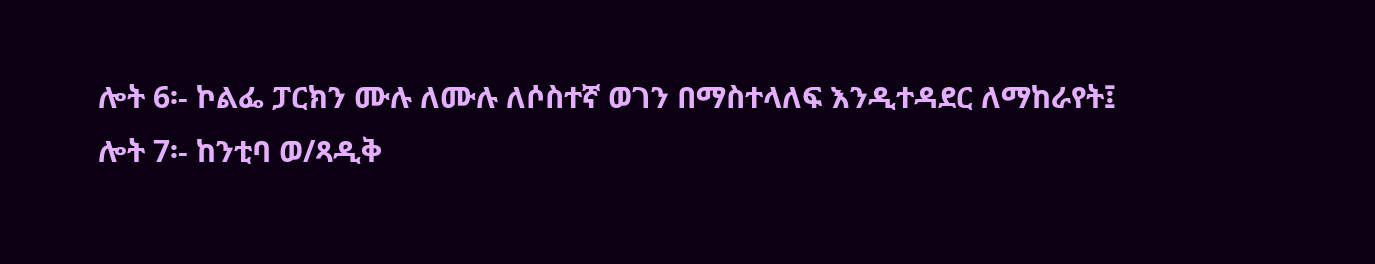ሎት 6፡- ኮልፌ ፓርክን ሙሉ ለሙሉ ለሶስተኛ ወገን በማስተላለፍ እንዲተዳደር ለማከራየት፤
ሎት 7፡- ከንቲባ ወ/ጻዲቅ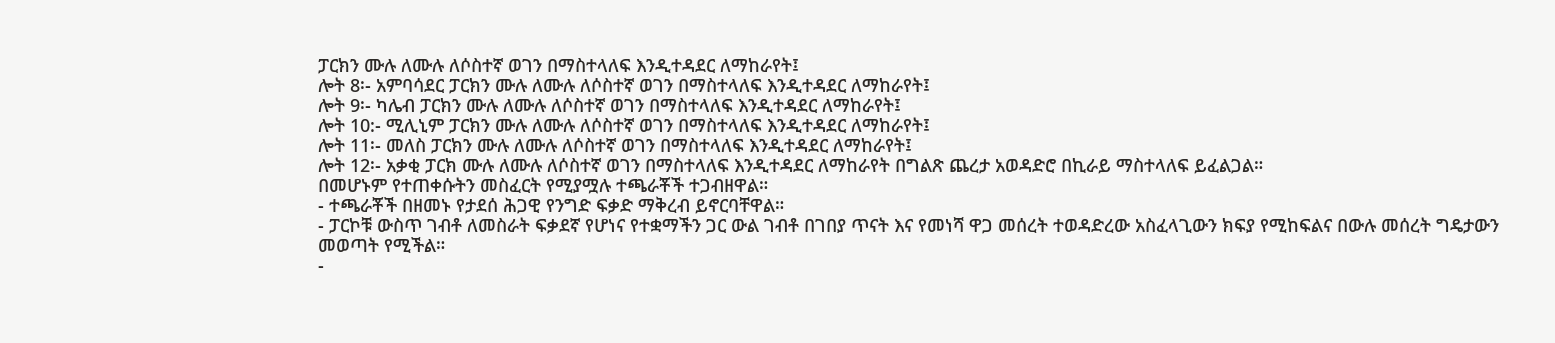ፓርክን ሙሉ ለሙሉ ለሶስተኛ ወገን በማስተላለፍ እንዲተዳደር ለማከራየት፤
ሎት 8፡- አምባሳደር ፓርክን ሙሉ ለሙሉ ለሶስተኛ ወገን በማስተላለፍ እንዲተዳደር ለማከራየት፤
ሎት 9፡- ካሌብ ፓርክን ሙሉ ለሙሉ ለሶስተኛ ወገን በማስተላለፍ እንዲተዳደር ለማከራየት፤
ሎት 10:- ሚሊኒም ፓርክን ሙሉ ለሙሉ ለሶስተኛ ወገን በማስተላለፍ እንዲተዳደር ለማከራየት፤
ሎት 11፡- መለስ ፓርክን ሙሉ ለሙሉ ለሶስተኛ ወገን በማስተላለፍ እንዲተዳደር ለማከራየት፤
ሎት 12፡- አቃቂ ፓርክ ሙሉ ለሙሉ ለሶስተኛ ወገን በማስተላለፍ እንዲተዳደር ለማከራየት በግልጽ ጨረታ አወዳድሮ በኪራይ ማስተላለፍ ይፈልጋል።
በመሆኑም የተጠቀሱትን መስፈርት የሚያሟሉ ተጫራቾች ተጋብዘዋል።
- ተጫራቾች በዘመኑ የታደሰ ሕጋዊ የንግድ ፍቃድ ማቅረብ ይኖርባቸዋል።
- ፓርኮቹ ውስጥ ገብቶ ለመስራት ፍቃደኛ የሆነና የተቋማችን ጋር ውል ገብቶ በገበያ ጥናት እና የመነሻ ዋጋ መሰረት ተወዳድረው አስፈላጊውን ክፍያ የሚከፍልና በውሉ መሰረት ግዴታውን መወጣት የሚችል።
-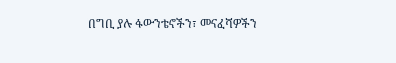በግቢ ያሉ ፋውንቴኖችን፣ መናፈሻዎችን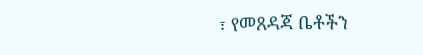፣ የመጸዳጃ ቤቶችን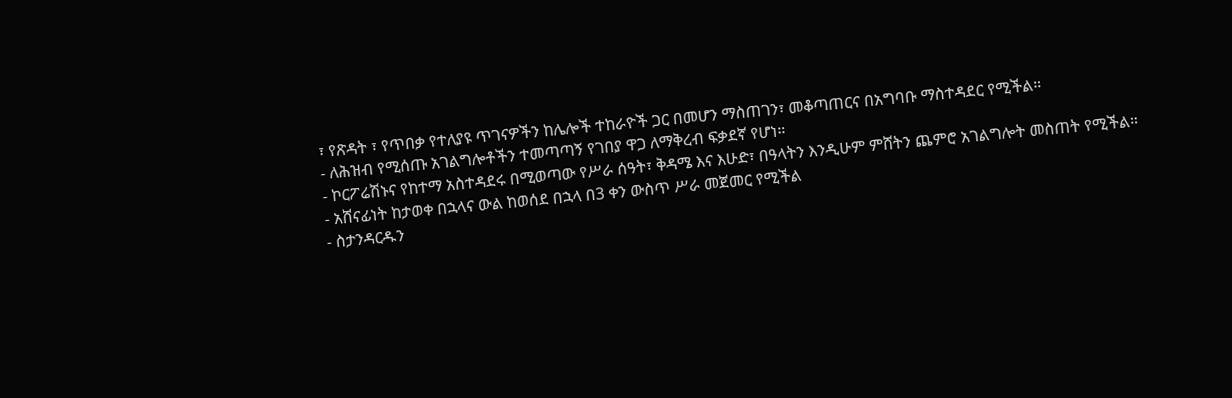፣ የጽዳት ፣ የጥበቃ የተለያዩ ጥገናዎችን ከሌሎች ተከራዮች ጋር በመሆን ማስጠገን፣ መቆጣጠርና በአግባቡ ማስተዳደር የሚችል።
- ለሕዝብ የሚሰጡ አገልግሎቶችን ተመጣጣኝ የገበያ ዋጋ ለማቅረብ ፍቃደኛ የሆነ።
- ኮርፖሬሽኑና የከተማ አስተዳደሩ በሚወጣው የሥራ ሰዓት፣ ቅዳሜ እና እሁድ፣ በዓላትን እንዲሁም ምሸትን ጨምሮ አገልግሎት መስጠት የሚችል።
- አሸናፊነት ከታወቀ በኋላና ውል ከወሰደ በኋላ በ3 ቀን ውስጥ ሥራ መጀመር የሚችል
- ስታንዳርዱን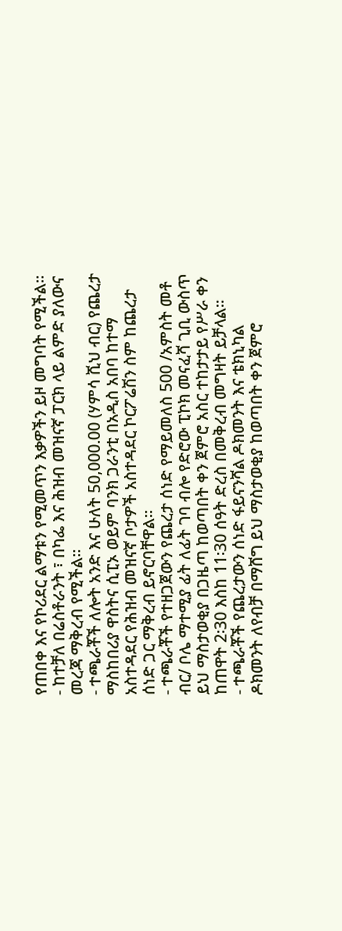የጠበቀ እና የኮሪደር ልማቱን የሚመጥን እቃዎችን ይዞ መግባት የሚችል።
- ከተቻለ በሬስቶራንት ፣ በካፌ እና ሕዝብ መዝናኛ ፓርክ ላይ ልምድ ያለውና መረጃ ማቅረብ የሚችል።
- ተጫራቾች ለሎት አንድ እና ሁለት 50,000.00 (ሃምሳ ሺህ ብር) የጨረታ ማስከበሪያ ዋስትና ሲፒኦ ወይም ባንክ ጋራንቲ በአዲስ አበባ ከተማ አስተዳደር የሕዝብ መዝናኛ ቦታዎች አስተዳደር ኮርፖሬሽን ስም ከጨረታ ሰነድ ጋር ማቅረብ ይኖርባቸዋል።
- ተጫራቾች የተዘጋጀውን የጨረታ ሰነድ የማይመለስ 500 /አምስት መቶ ብር/ ቦሌ ማተሚያ ፊት ለፊት ገባ ብሎ የድሮው ፒኮክ መናፈሻ ጊቢ ውስጥ ይህ ማስታወቂያ በጋዜጣ ከወጣበት ቀን ጀምሮ አስር ተከታታይ የሥራ ቀን ከጠዋት 2፡30 እስከ 11፡30 ሰዓት ድረስ በመቅረብ መግዛት ይቻላል።
- ተጫራቾች የጨረታውን ሰነድ ፋይናንሻል ዶክመንት እና ቴክኒካል ዶክመንት ለየብቻ በማሸግ ይህ ማስታወቂያ ከወጣበት ቀን ጀምሮ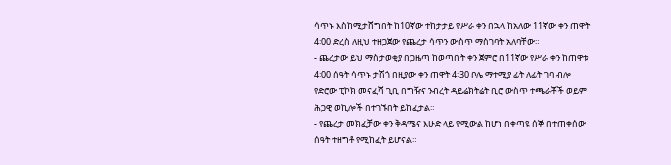ሳጥኑ እስከሚታሸግበት ከ10ኛው ተከታታይ የሥራ ቀን በኋላ ከአለው 11ኛው ቀን ጠዋት 4፡00 ድረስ ለዚህ ተዘጋጀው የጨረታ ሳጥን ውስጥ ማስገባት አለባቸው።
- ጨረታው ይህ ማስታወቂያ በጋዜጣ ከወጣበት ቀን ጀምሮ በ11ኛው የሥራ ቀን ከጠዋቱ 4፡00 ሰዓት ሳጥኑ ታሽጎ በዚያው ቀን ጠዋት 4፡30 ቦሌ ማተሚያ ፊት ለፊት ገባ ብሎ የድሮው ፒኮክ መናፈሻ ጊቢ በግዥና ንብረት ዳይሬክትሬት ቢሮ ውስጥ ተጫራቾች ወይም ሕጋዊ ወኪሎች በተገኙበት ይከፈታል።
- የጨረታ መክፈቻው ቀን ቅዳሜና እሁድ ላይ የሚውል ከሆነ በቀጣዩ ሰኞ በተጠቀሰው ሰዓት ተዘግቶ የሚከፈት ይሆናል።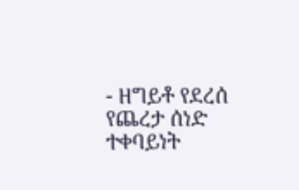- ዘግይቶ የደረሰ የጨረታ ሰነድ ተቀባይነት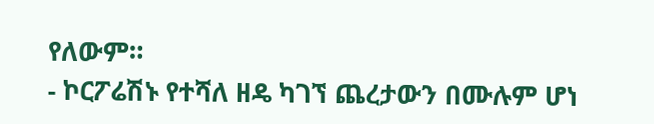የለውም።
- ኮርፖሬሽኑ የተሻለ ዘዴ ካገኘ ጨረታውን በሙሉም ሆነ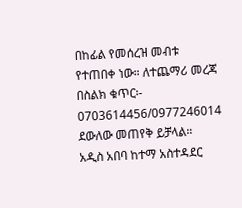በከፊል የመሰረዝ መብቱ የተጠበቀ ነው። ለተጨማሪ መረጃ በስልክ ቁጥር፡- 0703614456/0977246014 ደውለው መጠየቅ ይቻላል።
አዲስ አበባ ከተማ አስተዳደር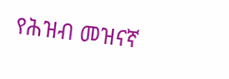የሕዝብ መዝናኛ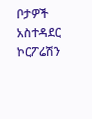ቦታዎች አስተዳደር ኮርፖሬሽን